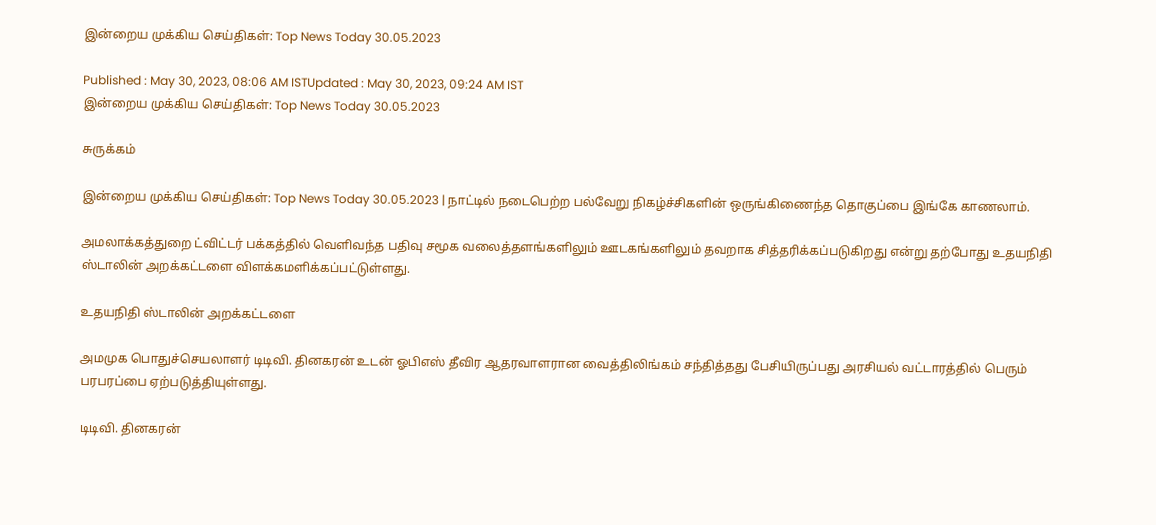இன்றைய முக்கிய செய்திகள்: Top News Today 30.05.2023

Published : May 30, 2023, 08:06 AM ISTUpdated : May 30, 2023, 09:24 AM IST
இன்றைய முக்கிய செய்திகள்: Top News Today 30.05.2023

சுருக்கம்

இன்றைய முக்கிய செய்திகள்: Top News Today 30.05.2023 | நாட்டில் நடைபெற்ற பல்வேறு நிகழ்ச்சிகளின் ஒருங்கிணைந்த தொகுப்பை இங்கே காணலாம்.

அமலாக்கத்துறை ட்விட்டர் பக்கத்தில் வெளிவந்த பதிவு சமூக வலைத்தளங்களிலும் ஊடகங்களிலும் தவறாக சித்தரிக்கப்படுகிறது என்று தற்போது உதயநிதி ஸ்டாலின் அறக்கட்டளை விளக்கமளிக்கப்பட்டுள்ளது.

உதயநிதி ஸ்டாலின் அறக்கட்டளை

அமமுக பொதுச்செயலாளர் டிடிவி. தினகரன் உடன் ஓபிஎஸ் தீவிர ஆதரவாளரான வைத்திலிங்கம் சந்தித்தது பேசியிருப்பது அரசியல் வட்டாரத்தில் பெரும் பரபரப்பை ஏற்படுத்தியுள்ளது.

டிடிவி. தினகரன்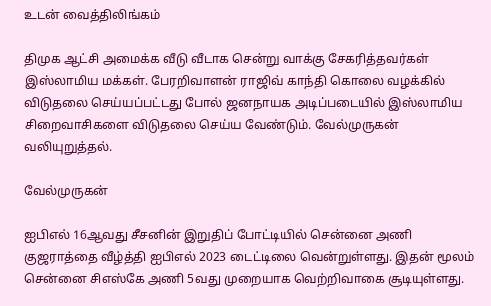உடன் வைத்திலிங்கம்

திமுக ஆட்சி அமைக்க வீடு வீடாக சென்று வாக்கு சேகரித்தவர்கள் இஸ்லாமிய மக்கள். பேரறிவாளன் ராஜிவ் காந்தி கொலை வழக்கில் விடுதலை செய்யப்பட்டது போல் ஜனநாயக அடிப்படையில் இஸ்லாமிய சிறைவாசிகளை விடுதலை செய்ய வேண்டும். வேல்முருகன் வலியுறுத்தல்.

வேல்முருகன்

ஐபிஎல் 16ஆவது சீசனின் இறுதிப் போட்டியில் சென்னை அணி குஜராத்தை வீழ்த்தி ஐபிஎல் 2023 டைட்டிலை வென்றுள்ளது. இதன் மூலம் சென்னை சிஎஸ்கே அணி 5வது முறையாக வெற்றிவாகை சூடியுள்ளது.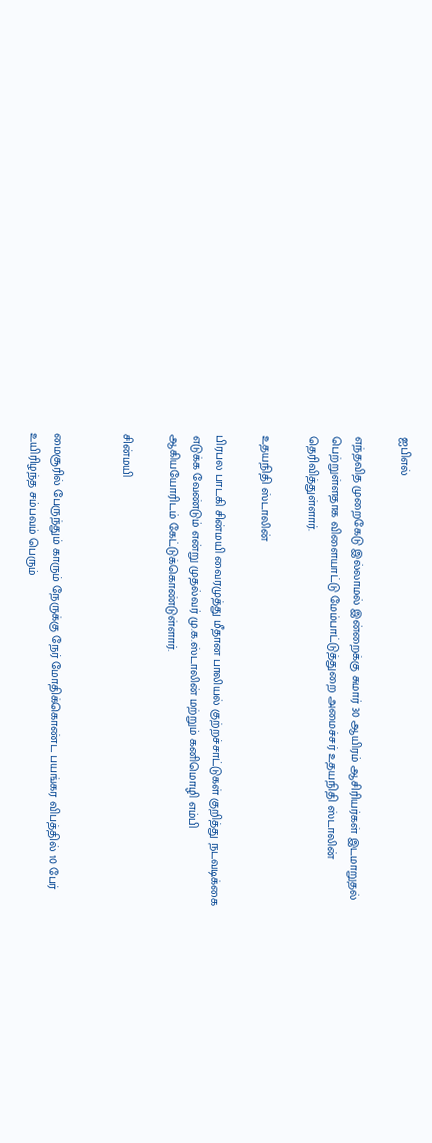ஐபிஎல்

எந்தவித முறைகேடு இல்லாமல் இன்றைக்கு சுமார் 30 ஆயிரம் ஆசிரியர்கள் இடமாறுதல் பெற்றுள்ளதாக விளையாட்டு மேம்பாட்டுத்துறை அமைச்சர் உதயநிதி ஸ்டாலின் தெரிவித்துள்ளார்.

உதயநிதி ஸ்டாலின்

பிரபல பாடகி சின்மயி வைரமுத்து மீதான பாலியல் குற்றச்சாட்டுகள் குறித்து நடவடிக்கை எடுக்க வேண்டும் என்று முதல்வர் மு.க.ஸ்டாலின் மற்றும் கனிமொழி எம்பி ஆகியயோரிடம் கேட்டுக்கொண்டுள்ளார்.

சின்மயி


மைசூரில் பேருந்தும் காரும் நேருக்கு நேர் மோதிக்கொண்ட பயங்கர விபத்தில் 10 பேர் உயிரிழந்த சம்பவம் பெரும்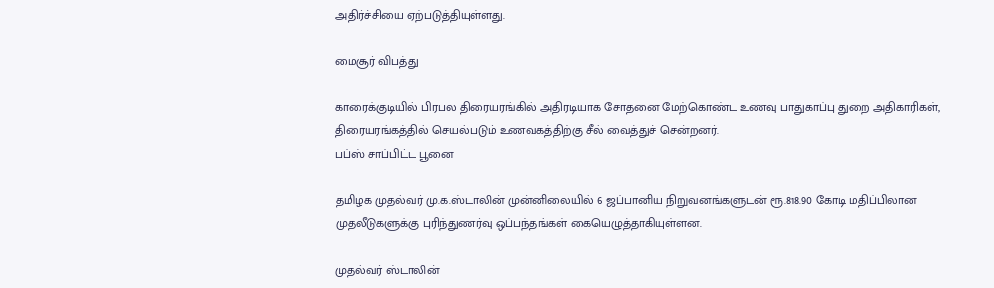அதிர்ச்சியை ஏற்படுத்தியுள்ளது.

மைசூர் விபத்து

காரைக்குடியில் பிரபல திரையரங்கில் அதிரடியாக சோதனை மேற்கொண்ட உணவு பாதுகாப்பு துறை அதிகாரிகள், திரையரங்கத்தில் செயல்படும் உணவகத்திற்கு சீல் வைத்துச் சென்றனர்.
பப்ஸ் சாப்பிட்ட பூனை

தமிழக முதல்வர் மு.க.ஸ்டாலின் முன்னிலையில் 6 ஜப்பானிய நிறுவனங்களுடன் ரூ.818.90 கோடி மதிப்பிலான முதலீடுகளுக்கு புரிந்துணர்வு ஒப்பந்தங்கள் கையெழுத்தாகியுள்ளன.

முதல்வர் ஸ்டாலின்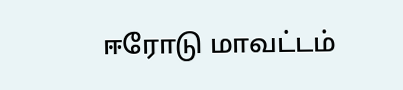ஈரோடு மாவட்டம்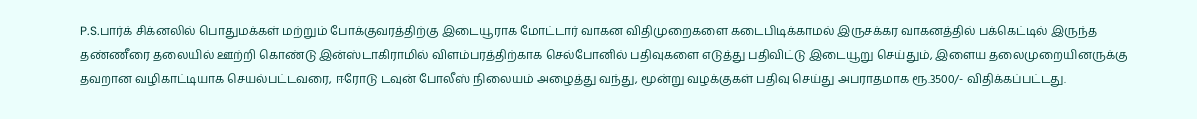P.S.பார்க் சிக்னலில் பொதுமக்கள் மற்றும் போக்குவரத்திற்கு இடையூராக மோட்டார் வாகன விதிமுறைகளை கடைபிடிக்காமல் இருசக்கர வாகனத்தில் பக்கெட்டில் இருந்த தண்ணீரை தலையில் ஊற்றி கொண்டு இன்ஸ்டாகிராமில் விளம்பரத்திற்காக செல்போனில் பதிவுகளை எடுத்து பதிவிட்டு இடையூறு செய்தும், இளைய தலைமுறையினருக்கு தவறான வழிகாட்டியாக செயல்பட்டவரை, ஈரோடு டவுன் போலீஸ் நிலையம் அழைத்து வந்து, மூன்று வழக்குகள் பதிவு செய்து அபராதமாக ரூ.3500/- விதிக்கப்பட்டது.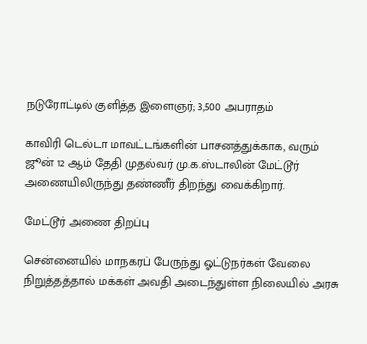நடுரோட்டில் குளித்த இளைஞர்; 3,500 அபராதம்

காவிரி டெல்டா மாவட்டங்களின் பாசனத்துக்காக, வரும் ஜூன் 12 ஆம் தேதி முதல்வர் மு.க.ஸ்டாலின் மேட்டூர் அணையிலிருந்து தண்ணீர் திறந்து வைக்கிறார்.

மேட்டூர் அணை திறப்பு

சென்னையில் மாநகரப் பேருந்து ஓட்டுநர்கள் வேலை நிறுத்தத்தால் மக்கள் அவதி அடைந்துள்ள நிலையில் அரசு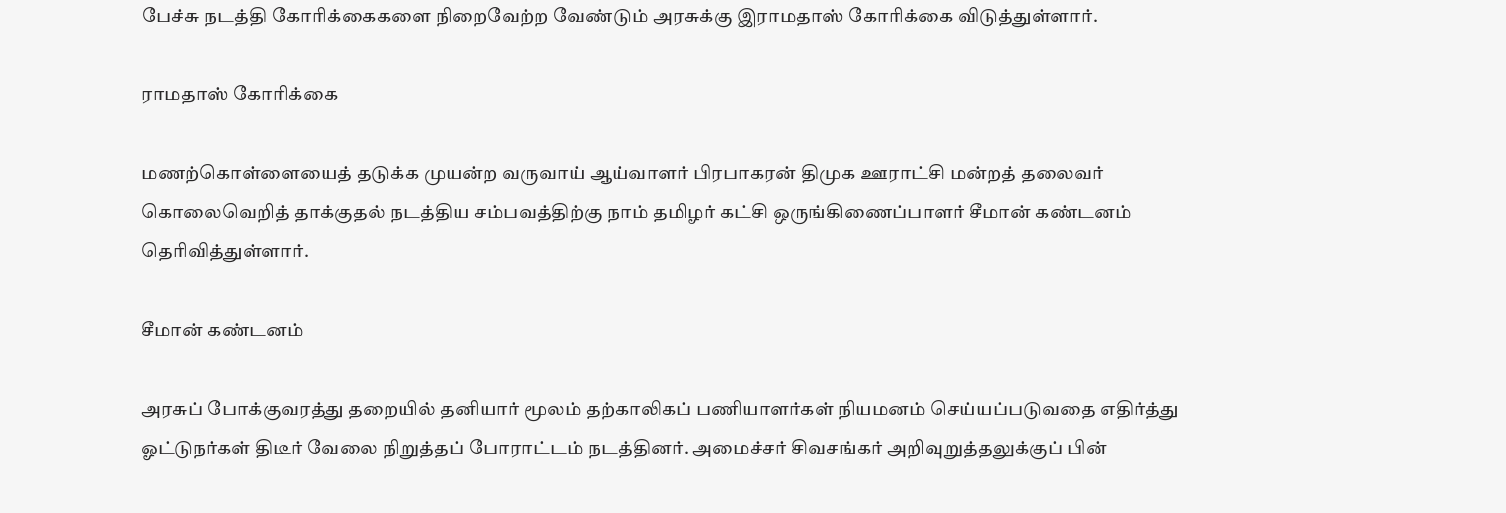பேச்சு நடத்தி கோரிக்கைகளை நிறைவேற்ற வேண்டும் அரசுக்கு இராமதாஸ் கோரிக்கை விடுத்துள்ளார்.

ராமதாஸ் கோரிக்கை

மணற்கொள்ளையைத் தடுக்க முயன்ற வருவாய் ஆய்வாளர் பிரபாகரன் திமுக ஊராட்சி மன்றத் தலைவர் கொலைவெறித் தாக்குதல் நடத்திய சம்பவத்திற்கு நாம் தமிழர் கட்சி ஒருங்கிணைப்பாளர் சீமான் கண்டனம் தெரிவித்துள்ளார்.

சீமான் கண்டனம்

அரசுப் போக்குவரத்து தறையில் தனியார் மூலம் தற்காலிகப் பணியாளர்கள் நியமனம் செய்யப்படுவதை எதிர்த்து ஓட்டுநர்கள் திடீர் வேலை நிறுத்தப் போராட்டம் நடத்தினர். அமைச்சர் சிவசங்கர் அறிவுறுத்தலுக்குப் பின்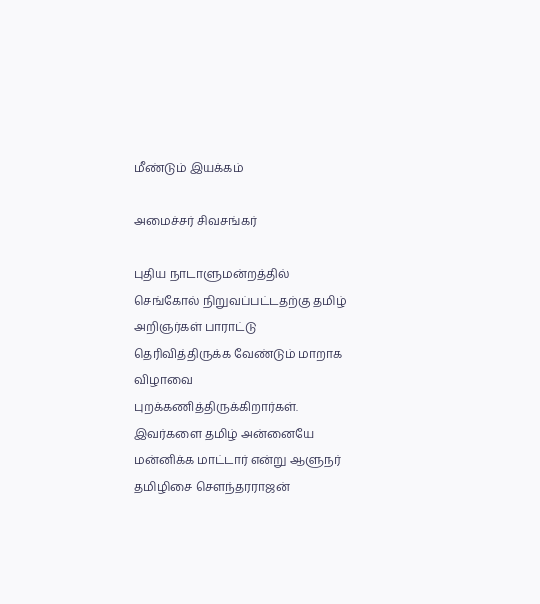மீண்டும் இயக்கம்

அமைச்சர் சிவசங்கர்

புதிய நாடாளுமன்றத்தில் செங்கோல் நிறுவப்பட்டதற்கு தமிழ் அறிஞர்கள் பாராட்டு தெரிவித்திருக்க வேண்டும் மாறாக விழாவை புறக்கணித்திருக்கிறார்கள். இவர்களை தமிழ் அன்னையே மன்னிக்க மாட்டார் என்று ஆளுநர் தமிழிசை சௌந்தரராஜன்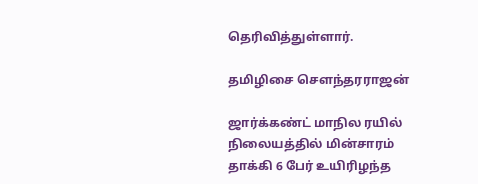தெரிவித்துள்ளார்.

தமிழிசை சௌந்தரராஜன்

ஜார்க்கண்ட் மாநில ரயில் நிலையத்தில் மின்சாரம் தாக்கி 6 பேர் உயிரிழந்த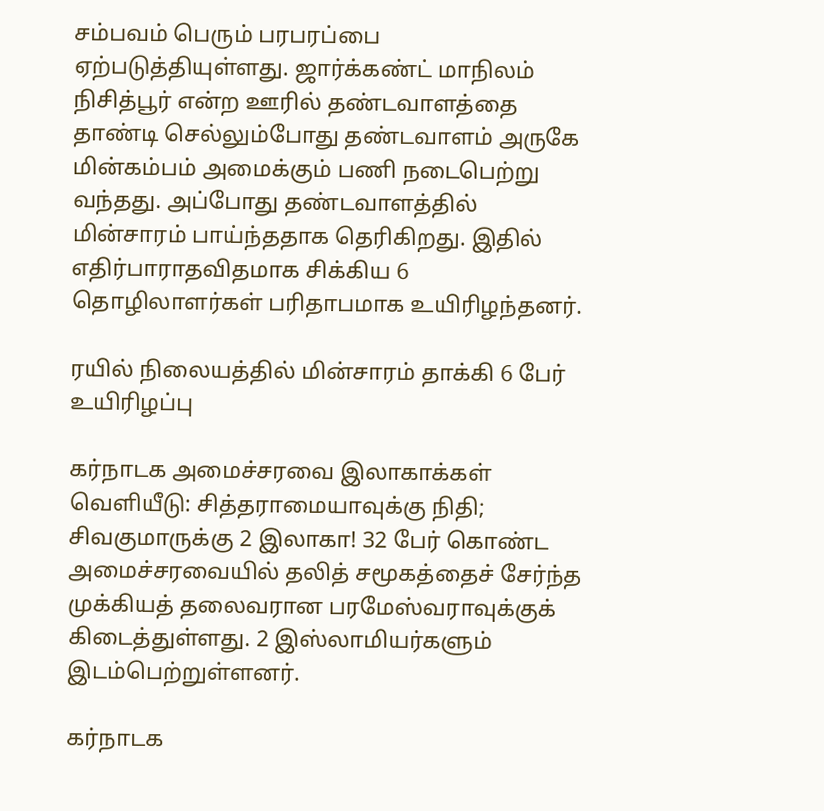சம்பவம் பெரும் பரபரப்பை ஏற்படுத்தியுள்ளது. ஜார்க்கண்ட் மாநிலம் நிசித்பூர் என்ற ஊரில் தண்டவாளத்தை தாண்டி செல்லும்போது தண்டவாளம் அருகே மின்கம்பம் அமைக்கும் பணி நடைபெற்று வந்தது. அப்போது தண்டவாளத்தில் மின்சாரம் பாய்ந்ததாக தெரிகிறது. இதில் எதிர்பாராதவிதமாக சிக்கிய 6 தொழிலாளர்கள் பரிதாபமாக உயிரிழந்தனர்.

ரயில் நிலையத்தில் மின்சாரம் தாக்கி 6 பேர் உயிரிழப்பு

கர்நாடக அமைச்சரவை இலாகாக்கள் வெளியீடு: சித்தராமையாவுக்கு நிதி; சிவகுமாருக்கு 2 இலாகா! 32 பேர் கொண்ட அமைச்சரவையில் தலித் சமூகத்தைச் சேர்ந்த முக்கியத் தலைவரான பரமேஸ்வராவுக்குக் கிடைத்துள்ளது. 2 இஸ்லாமியர்களும் இடம்பெற்றுள்ளனர்.

கர்நாடக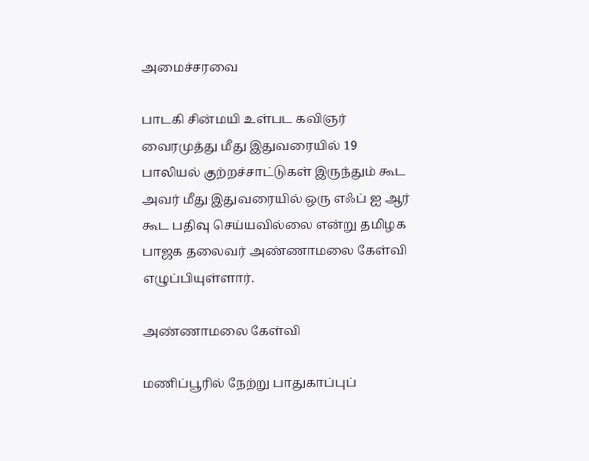அமைச்சரவை

பாடகி சின்மயி உள்பட கவிஞர் வைரமுத்து மீது இதுவரையில் 19 பாலியல் குற்றச்சாட்டுகள் இருந்தும் கூட அவர் மீது இதுவரையில் ஒரு எஃப் ஐ ஆர் கூட பதிவு செய்யவில்லை என்று தமிழக பாஜக தலைவர் அண்ணாமலை கேள்வி எழுப்பியுள்ளார்.

அண்ணாமலை கேள்வி

மணிப்பூரில் நேற்று பாதுகாப்புப்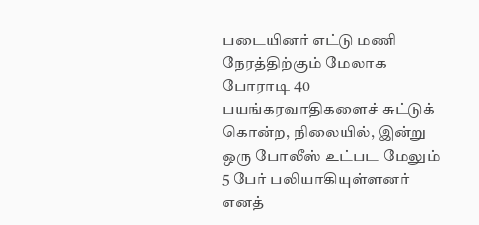படையினர் எட்டு மணி நேரத்திற்கும் மேலாக போராடி 40 பயங்கரவாதிகளைச் சுட்டுக் கொன்ற, நிலையில், இன்று ஒரு போலீஸ் உட்பட மேலும் 5 பேர் பலியாகியுள்ளனர் எனத்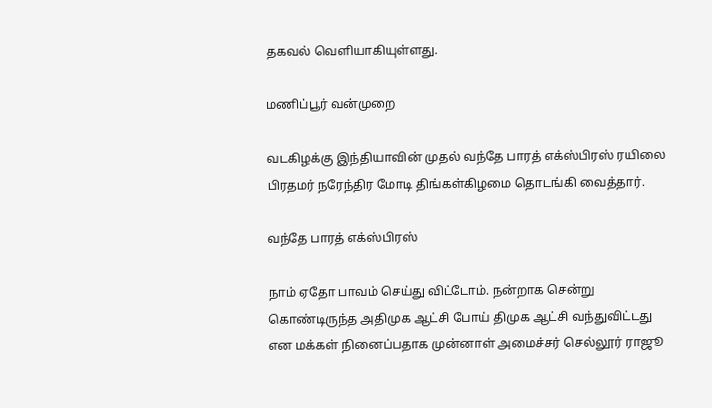தகவல் வெளியாகியுள்ளது.

மணிப்பூர் வன்முறை

வடகிழக்கு இந்தியாவின் முதல் வந்தே பாரத் எக்ஸ்பிரஸ் ரயிலை பிரதமர் நரேந்திர மோடி திங்கள்கிழமை தொடங்கி வைத்தார்.

வந்தே பாரத் எக்ஸ்பிரஸ்

நாம் ஏதோ பாவம் செய்து விட்டோம். நன்றாக சென்று கொண்டிருந்த அதிமுக ஆட்சி போய் திமுக ஆட்சி வந்துவிட்டது என மக்கள் நினைப்பதாக முன்னாள் அமைச்சர் செல்லூர் ராஜூ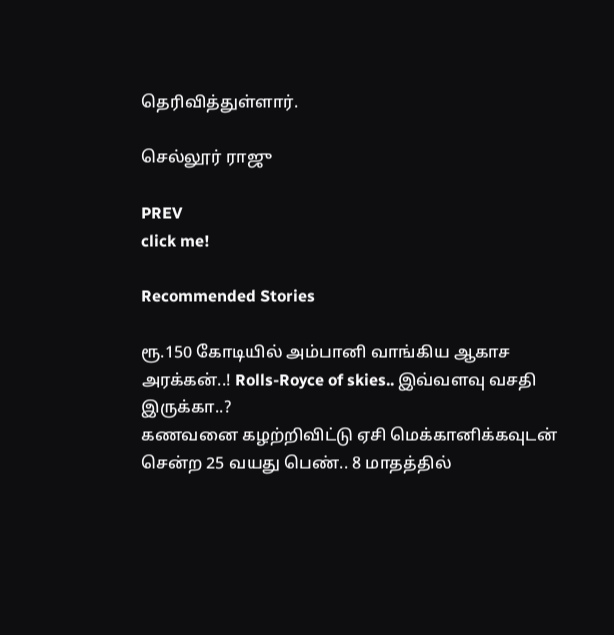தெரிவித்துள்ளார்.

செல்லூர் ராஜு

PREV
click me!

Recommended Stories

ரூ.150 கோடியில் அம்பானி வாங்கிய ஆகாச அரக்கன்..! Rolls-Royce of skies.. இவ்வளவு வசதி இருக்கா..?
கணவனை கழற்றிவிட்டு ஏசி மெக்கானிக்கவுடன் சென்ற 25 வயது பெண்.. 8 மாதத்தில்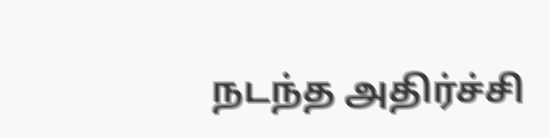நடந்த அதிர்ச்சி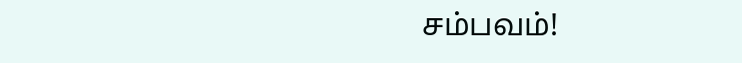சம்பவம்!